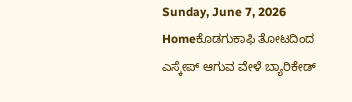Sunday, June 7, 2026
Homeಕೊಡಗುಕಾಫಿ ತೋಟದಿಂದ ಎಸ್ಕೇಪ್ ಆಗುವ ವೇಳೆ ಬ್ಯಾರಿಕೇಡ್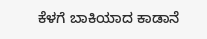ಕೆಳಗೆ ‌ಬಾಕಿಯಾದ ಕಾಡಾನೆ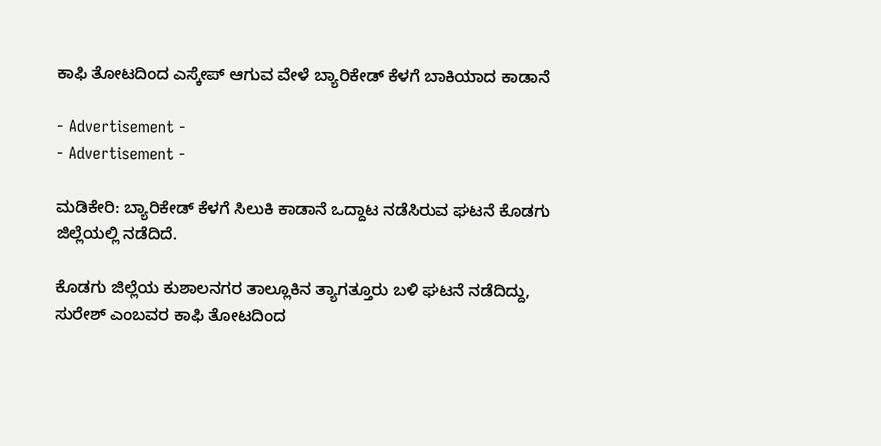ಕಾಫಿ ತೋಟದಿಂದ ಎಸ್ಕೇಪ್ ಆಗುವ ವೇಳೆ ಬ್ಯಾರಿಕೇಡ್ ಕೆಳಗೆ ‌ಬಾಕಿಯಾದ ಕಾಡಾನೆ

- Advertisement -
- Advertisement -

ಮಡಿಕೇರಿ: ಬ್ಯಾರಿಕೇಡ್ ಕೆಳಗೆ ಸಿಲುಕಿ ಕಾಡಾನೆ ಒದ್ದಾಟ‌ ನಡೆಸಿರುವ ಘಟನೆ ಕೊಡಗು ಜಿಲ್ಲೆಯಲ್ಲಿ ನಡೆದಿದೆ.

ಕೊಡಗು ಜಿಲ್ಲೆಯ ಕುಶಾಲನಗರ ತಾಲ್ಲೂಕಿನ ತ್ಯಾಗತ್ತೂರು ಬಳಿ ಘಟನೆ ನಡೆದಿದ್ದು, ಸುರೇಶ್ ಎಂಬವರ ಕಾಫಿ ತೋಟದಿಂದ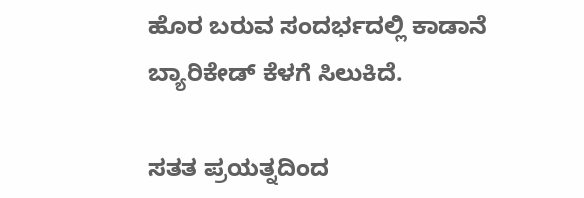ಹೊರ ಬರುವ ಸಂದರ್ಭದಲ್ಲಿ ಕಾಡಾನೆ ಬ್ಯಾರಿಕೇಡ್ ಕೆಳಗೆ ಸಿಲುಕಿದೆ.

ಸತತ ಪ್ರಯತ್ನದಿಂದ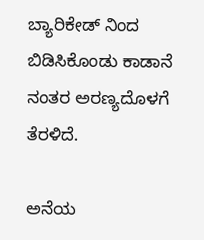ಬ್ಯಾರಿಕೇಡ್ ನಿಂದ ಬಿಡಿಸಿಕೊಂಡು ಕಾಡಾನೆ ನಂತರ ಅರಣ್ಯದೊಳಗೆ ತೆರಳಿದೆ.

ಅನೆಯ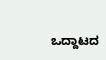ಒದ್ದಾಟದ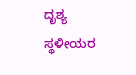ದೃಶ್ಯ ಸ್ಥಳೀಯರ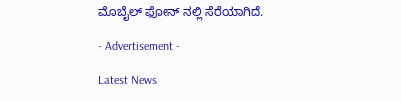ಮೊಬೈಲ್ ಫೋನ್ ನಲ್ಲಿ ಸೆರೆಯಾಗಿದೆ.

- Advertisement -

Latest News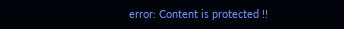error: Content is protected !!